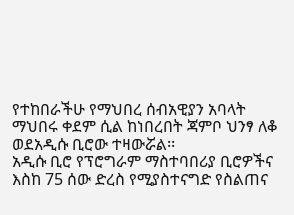የተከበራችሁ የማህበረ ሰብአዊያን አባላት
ማህበሩ ቀደም ሲል ከነበረበት ጃምቦ ህንፃ ለቆ ወደአዲሱ ቢሮው ተዛውሯል፡፡
አዲሱ ቢሮ የፕሮግራም ማስተባበሪያ ቢሮዎችና እስከ 75 ሰው ድረስ የሚያስተናግድ የስልጠና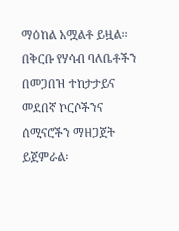ማዕከል አሟልቶ ይዟል፡፡
በቅርቡ የሃሳብ ባለቤቶችን በመጋበዝ ተከታታይና መደበኛ ኮርሶችንና ሰሚናሮችን ማዘጋጀት ይጀምራል፡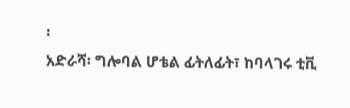፡
አድራሻ፡ ግሎባል ሆቴል ፊትለፊት፣ ከባላገሩ ቲቪ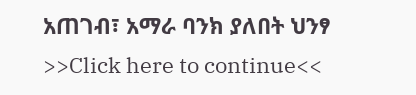አጠገብ፣ አማራ ባንክ ያለበት ህንፃ
>>Click here to continue<<